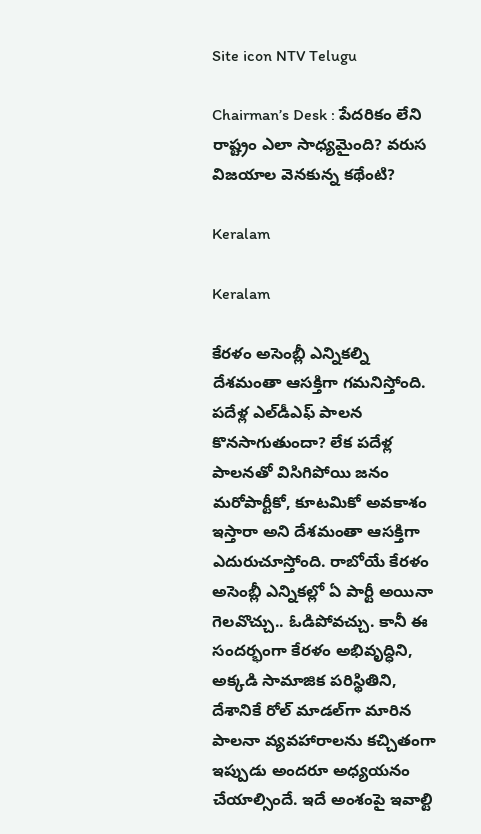Site icon NTV Telugu

Chairman’s Desk : పేదరికం లేని రాష్ట్రం ఎలా సాధ్యమైంది? వరుస విజయాల వెనకున్న కథేంటి?

Keralam

Keralam

కేరళం అసెంబ్లీ ఎన్నికల్ని దేశమంతా ఆసక్తిగా గమనిస్తోంది. పదేళ్ల ఎల్‌డీఎఫ్ పాలన కొనసాగుతుందా? లేక పదేళ్ల పాలనతో విసిగిపోయి జనం మరోపార్టీకో, కూటమికో అవకాశం ఇస్తారా అని దేశమంతా ఆసక్తిగా ఎదురుచూస్తోంది. రాబోయే కేరళం అసెంబ్లీ ఎన్నికల్లో ఏ పార్టీ అయినా గెలవొచ్చు.. ఓడిపోవచ్చు. కానీ ఈ సందర్భంగా కేరళం అభివృద్ధిని, అక్కడి సామాజిక పరిస్థితిని, దేశానికే రోల్ మాడల్‌గా మారిన పాలనా వ్యవహారాలను కచ్చితంగా ఇప్పుడు అందరూ అధ్యయనం చేయాల్సిందే. ఇదే అంశంపై ఇవాల్టి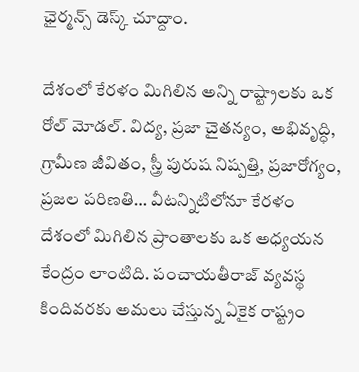ఛైర్మన్స్ డెస్క్‌ చూద్దాం.

దేశంలో కేరళం మిగిలిన అన్ని రాష్ట్రాలకు ఒక రోల్ మోడల్. విద్య, ప్రజా చైతన్యం, అభివృద్ధి, గ్రామీణ జీవితం, స్త్రీ పురుష నిష్పత్తి, ప్రజారోగ్యం, ప్రజల పరిణతి… వీటన్నిటిలోనూ కేరళం దేశంలో మిగిలిన ప్రాంతాలకు ఒక అధ్యయన కేంద్రం లాంటిది. పంచాయతీరాజ్ వ్యవస్థ కిందివరకు అమలు చేస్తున్న ఏకైక రాష్ట్రం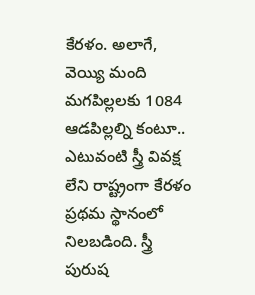కేరళం. అలాగే, వెయ్యి మంది మగపిల్లలకు 1084 ఆడపిల్లల్ని కంటూ.. ఎటువంటి స్త్రీ వివక్ష లేని రాష్ట్రంగా కేరళం ప్రథమ స్థానంలో నిలబడింది. స్త్రీ పురుష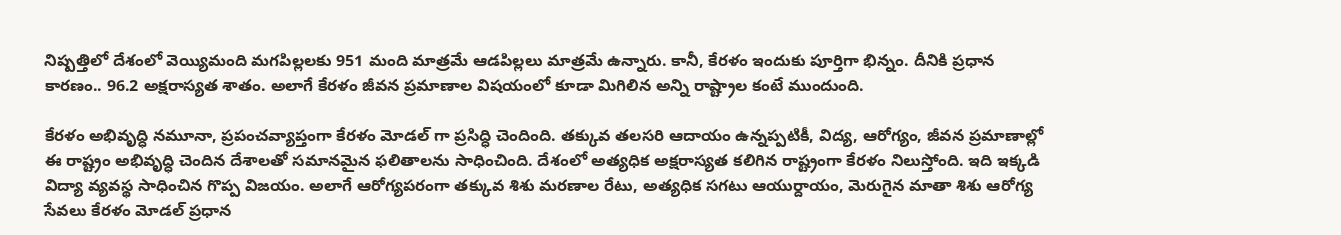నిష్పత్తిలో దేశంలో వెయ్యిమంది మగపిల్లలకు 951 మంది మాత్రమే ఆడపిల్లలు మాత్రమే ఉన్నారు. కానీ, కేరళం ఇందుకు పూర్తిగా భిన్నం. దీనికి ప్రధాన కారణం.. 96.2 అక్షరాస్యత శాతం. అలాగే కేరళం జీవన ప్రమాణాల విషయంలో కూడా మిగిలిన అన్ని రాష్ట్రాల కంటే ముందుంది.

కేరళం అభివృద్ధి నమూనా, ప్రపంచవ్యాప్తంగా కేరళం మోడల్ గా ప్రసిద్ధి చెందింది. తక్కువ తలసరి ఆదాయం ఉన్నప్పటికీ, విద్య, ఆరోగ్యం, జీవన ప్రమాణాల్లో ఈ రాష్ట్రం అభివృద్ధి చెందిన దేశాలతో సమానమైన ఫలితాలను సాధించింది. దేశంలో అత్యధిక అక్షరాస్యత కలిగిన రాష్ట్రంగా కేరళం నిలుస్తోంది. ఇది ఇక్కడి విద్యా వ్యవస్థ సాధించిన గొప్ప విజయం. అలాగే ఆరోగ్యపరంగా తక్కువ శిశు మరణాల రేటు, అత్యధిక సగటు ఆయుర్దాయం, మెరుగైన మాతా శిశు ఆరోగ్య సేవలు కేరళం మోడల్ ప్రధాన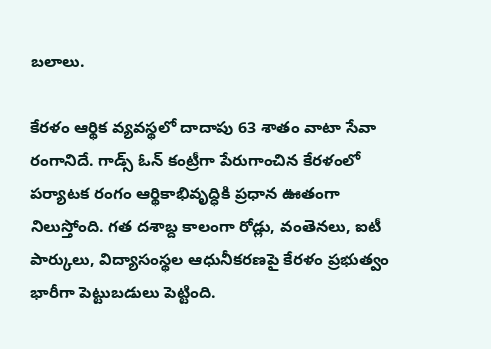బలాలు.

కేరళం ఆర్థిక వ్యవస్థలో దాదాపు 63 శాతం వాటా సేవా రంగానిదే. గాడ్స్ ఓన్ కంట్రీగా పేరుగాంచిన కేరళంలో పర్యాటక రంగం ఆర్థికాభివృద్ధికి ప్రధాన ఊతంగా నిలుస్తోంది. గత దశాబ్ద కాలంగా రోడ్లు, వంతెనలు, ఐటీ పార్కులు, విద్యాసంస్థల ఆధునీకరణపై కేరళం ప్రభుత్వం భారీగా పెట్టుబడులు పెట్టింది.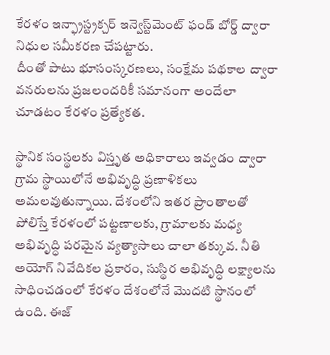కేరళం ఇన్ఫ్రాస్ట్రక్చర్ ఇన్వెస్ట్‌మెంట్ ఫండ్ బోర్డ్ ద్వారా నిధుల సమీకరణ చేపట్టారు.
దీంతో పాటు భూసంస్కరణలు, సంక్షేమ పథకాల ద్వారా వనరులను ప్రజలందరికీ సమానంగా అందేలా చూడటం కేరళం ప్రత్యేకత.

స్థానిక సంస్థలకు విస్తృత అధికారాలు ఇవ్వడం ద్వారా గ్రామ స్థాయిలోనే అభివృద్ధి ప్రణాళికలు అమలవుతున్నాయి. దేశంలోని ఇతర ప్రాంతాలతో పోలిస్తే కేరళంలో పట్టణాలకు, గ్రామాలకు మధ్య అభివృద్ధి పరమైన వ్యత్యాసాలు చాలా తక్కువ. నీతి అయోగ్ నివేదికల ప్రకారం, సుస్థిర అభివృద్ధి లక్ష్యాలను సాధించడంలో కేరళం దేశంలోనే మొదటి స్థానంలో ఉంది. ఈజ్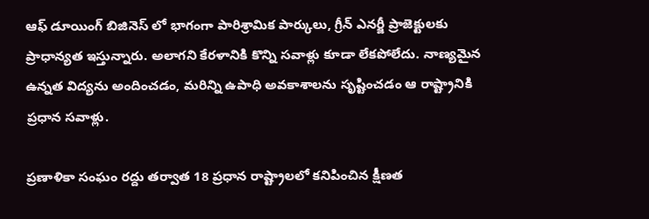ఆఫ్ డూయింగ్ బిజినెస్ లో భాగంగా పారిశ్రామిక పార్కులు, గ్రీన్ ఎనర్జీ ప్రాజెక్టులకు ప్రాధాన్యత ఇస్తున్నారు. అలాగని కేరళానికి కొన్ని సవాళ్లు కూడా లేకపోలేదు. నాణ్యమైన ఉన్నత విద్యను అందించడం, మరిన్ని ఉపాధి అవకాశాలను సృష్టించడం ఆ రాష్ట్రానికి ప్రధాన సవాళ్లు.

ప్రణాళికా సంఘం రద్దు తర్వాత 18 ప్రధాన రాష్ట్రాలలో కనిపించిన క్షీణత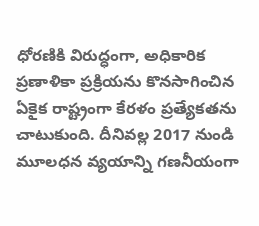ధోరణికి విరుద్ధంగా, అధికారిక ప్రణాళికా ప్రక్రియను కొనసాగించిన ఏకైక రాష్ట్రంగా కేరళం ప్రత్యేకతను చాటుకుంది. దీనివల్ల 2017 నుండి మూలధన వ్యయాన్ని గణనీయంగా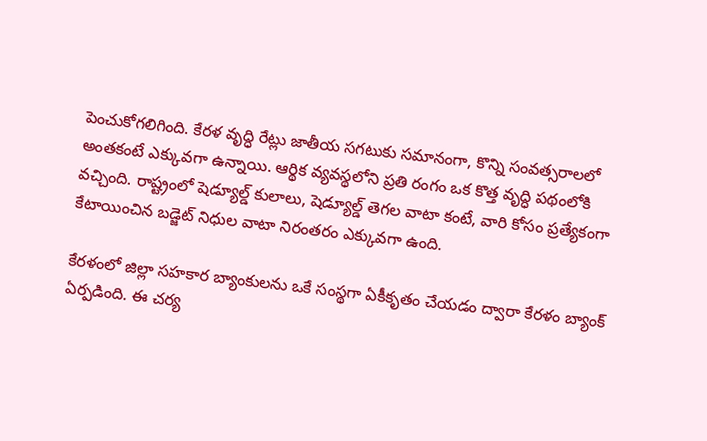పెంచుకోగలిగింది. కేరళ వృద్ధి రేట్లు జాతీయ సగటుకు సమానంగా, కొన్ని సంవత్సరాలలో అంతకంటే ఎక్కువగా ఉన్నాయి. ఆర్థిక వ్యవస్థలోని ప్రతి రంగం ఒక కొత్త వృద్ధి పథంలోకి వచ్చింది. రాష్ట్రంలో షెడ్యూల్డ్ కులాలు, షెడ్యూల్డ్ తెగల వాటా కంటే, వారి కోసం ప్రత్యేకంగా కేటాయించిన బడ్జెట్ నిధుల వాటా నిరంతరం ఎక్కువగా ఉంది.

కేరళంలో జిల్లా సహకార బ్యాంకులను ఒకే సంస్థగా ఏకీకృతం చేయడం ద్వారా కేరళం బ్యాంక్ ఏర్పడింది. ఈ చర్య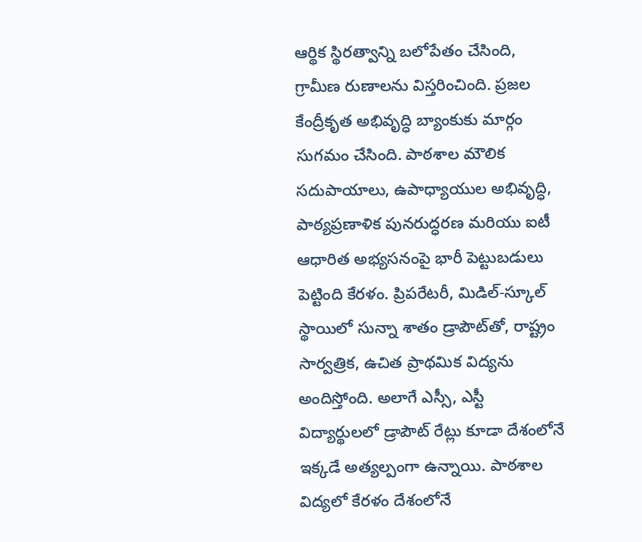ఆర్థిక స్థిరత్వాన్ని బలోపేతం చేసింది, గ్రామీణ రుణాలను విస్తరించింది. ప్రజల కేంద్రీకృత అభివృద్ధి బ్యాంకుకు మార్గం సుగమం చేసింది. పాఠశాల మౌలిక సదుపాయాలు, ఉపాధ్యాయుల అభివృద్ధి, పాఠ్యప్రణాళిక పునరుద్ధరణ మరియు ఐటీ ఆధారిత అభ్యసనంపై భారీ పెట్టుబడులు పెట్టింది కేరళం. ప్రిపరేటరీ, మిడిల్-స్కూల్ స్థాయిలో సున్నా శాతం డ్రాపౌట్‌తో, రాష్ట్రం సార్వత్రిక, ఉచిత ప్రాథమిక విద్యను అందిస్తోంది. అలాగే ఎస్సీ, ఎస్టీ విద్యార్థులలో డ్రాపౌట్ రేట్లు కూడా దేశంలోనే ఇక్కడే అత్యల్పంగా ఉన్నాయి. పాఠశాల విద్యలో కేరళం దేశంలోనే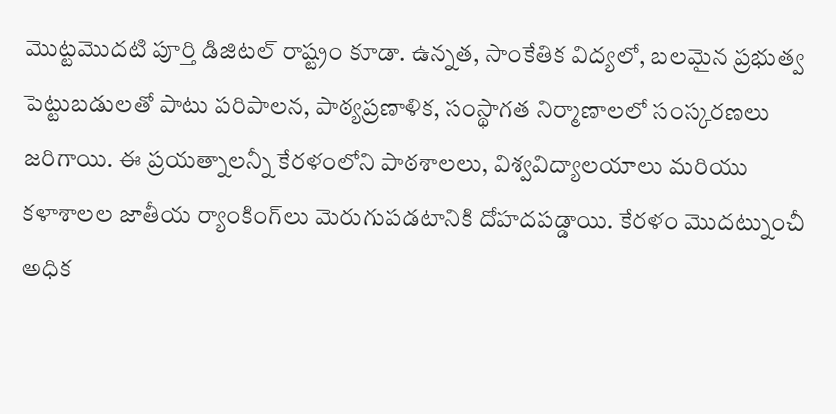మొట్టమొదటి పూర్తి డిజిటల్ రాష్ట్రం కూడా. ఉన్నత, సాంకేతిక విద్యలో, బలమైన ప్రభుత్వ పెట్టుబడులతో పాటు పరిపాలన, పాఠ్యప్రణాళిక, సంస్థాగత నిర్మాణాలలో సంస్కరణలు జరిగాయి. ఈ ప్రయత్నాలన్నీ కేరళంలోని పాఠశాలలు, విశ్వవిద్యాలయాలు మరియు కళాశాలల జాతీయ ర్యాంకింగ్‌లు మెరుగుపడటానికి దోహదపడ్డాయి. కేరళం మొదట్నుంచీ అధిక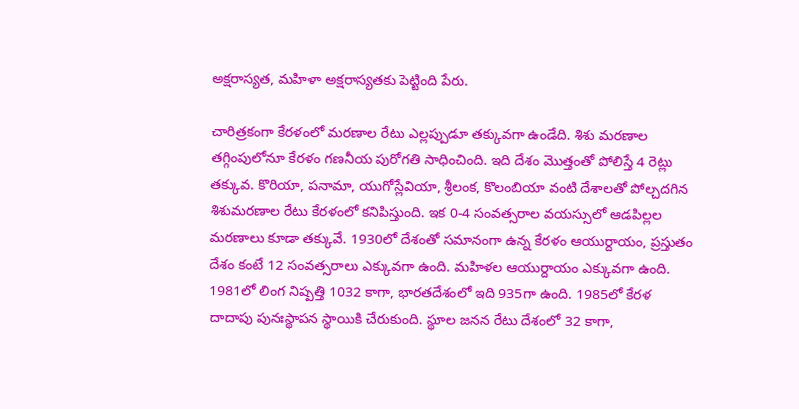అక్షరాస్యత, మహిళా అక్షరాస్యతకు పెట్టింది పేరు.

చారిత్రకంగా కేరళంలో మరణాల రేటు ఎల్లప్పుడూ తక్కువగా ఉండేది. శిశు మరణాల తగ్గింపులోనూ కేరళం గణనీయ పురోగతి సాధించింది. ఇది దేశం మొత్తంతో పోలిస్తే 4 రెట్లు తక్కువ. కొరియా, పనామా, యుగోస్లేవియా, శ్రీలంక, కొలంబియా వంటి దేశాలతో పోల్చదగిన శిశుమరణాల రేటు కేరళంలో కనిపిస్తుంది. ఇక 0-4 సంవత్సరాల వయస్సులో ఆడపిల్లల మరణాలు కూడా తక్కువే. 1930లో దేశంతో సమానంగా ఉన్న కేరళం ఆయుర్దాయం, ప్రస్తుతం దేశం కంటే 12 సంవత్సరాలు ఎక్కువగా ఉంది. మహిళల ఆయుర్దాయం ఎక్కువగా ఉంది. 1981లో లింగ నిష్పత్తి 1032 కాగా, భారతదేశంలో ఇది 935గా ఉంది. 1985లో కేరళ దాదాపు పునఃస్థాపన స్థాయికి చేరుకుంది. స్థూల జనన రేటు దేశంలో 32 కాగా,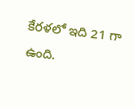కేరళలో ఇది 21 గా ఉంది.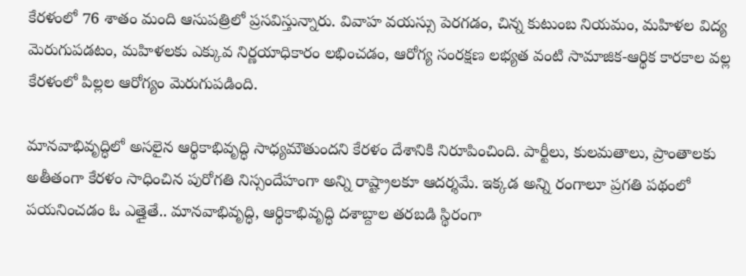కేరళంలో 76 శాతం మంది ఆసుపత్రిలో ప్రసవిస్తున్నారు. వివాహ వయస్సు పెరగడం, చిన్న కుటుంబ నియమం, మహిళల విద్య మెరుగుపడటం, మహిళలకు ఎక్కువ నిర్ణయాధికారం లభించడం, ఆరోగ్య సంరక్షణ లభ్యత వంటి సామాజిక-ఆర్థిక కారకాల వల్ల కేరళంలో పిల్లల ఆరోగ్యం మెరుగుపడింది.

మానవాభివృద్ధిలో అసలైన ఆర్థికాభివృద్ధి సాధ్యమౌతుందని కేరళం దేశానికి నిరూపించింది. పార్టీలు, కులమతాలు, ప్రాంతాలకు అతీతంగా కేరళం సాధించిన పురోగతి నిస్సందేహంగా అన్ని రాష్ట్రాలకూ ఆదర్శమే. ఇక్కడ అన్ని రంగాలూ ప్రగతి పథంలో పయనించడం ఓ ఎత్తైతే.. మానవాభివృద్ధి, ఆర్థికాభివృద్ధి దశాబ్దాల తరబడి స్థిరంగా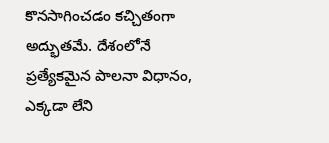కొనసాగించడం కచ్చితంగా అద్భుతమే. దేశంలోనే ప్రత్యేకమైన పాలనా విధానం, ఎక్కడా లేని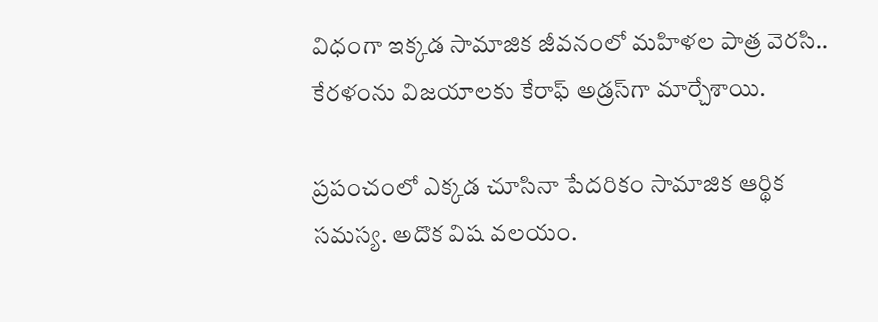విధంగా ఇక్కడ సామాజిక జీవనంలో మహిళల పాత్ర వెరసి.. కేరళంను విజయాలకు కేరాఫ్ అడ్రస్‌గా మార్చేశాయి.

ప్రపంచంలో ఎక్కడ చూసినా పేదరికం సామాజిక ఆర్థిక సమస్య. అదొక విష వలయం.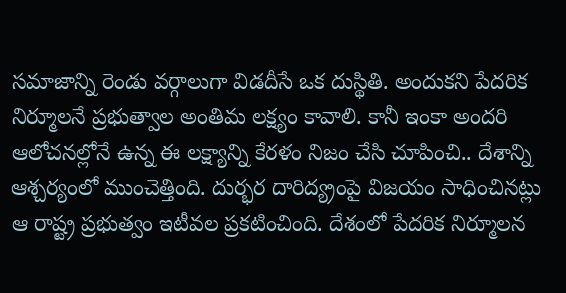సమాజాన్ని రెండు వర్గాలుగా విడదీసే ఒక దుస్థితి. అందుకని పేదరిక నిర్మూలనే ప్రభుత్వాల అంతిమ లక్ష్యం కావాలి. కానీ ఇంకా అందరి ఆలోచనల్లోనే ఉన్న ఈ లక్ష్యాన్ని కేరళం నిజం చేసి చూపించి.. దేశాన్ని ఆశ్చర్యంలో ముంచెత్తింది. దుర్భర దారిద్య్రంపై విజయం సాధించినట్లు ఆ రాష్ట్ర ప్రభుత్వం ఇటీవల ప్రకటించింది. దేశంలో పేదరిక నిర్మూలన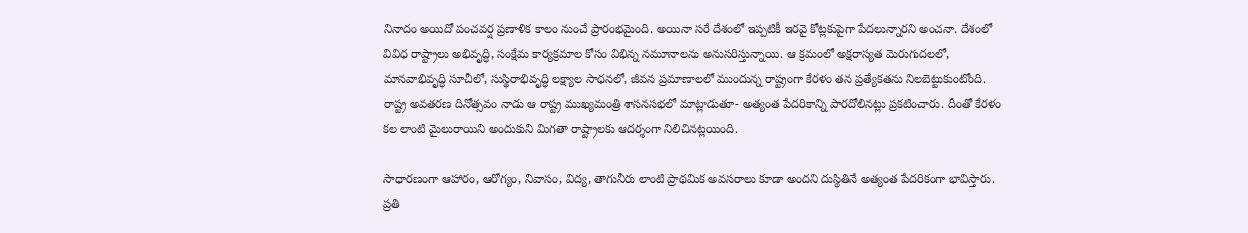నినాదం అయిదో పంచవర్ష ప్రణాళిక కాలం నుంచే ప్రారంభమైంది. అయినా సరే దేశంలో ఇప్పటికీ ఇరవై కోట్లకుపైగా పేదలున్నారని అంచనా. దేశంలో వివిధ రాష్ట్రాలు అభివృద్ధి, సంక్షేమ కార్యక్రమాల కోసం విభిన్న నమూనాలను అనుసరిస్తున్నాయి. ఆ క్రమంలో అక్షరాస్యత మెరుగుదలలో, మానవాభివృద్ధి సూచీలో, సుస్థిరాభివృద్ధి లక్ష్యాల సాధనలో, జీవన ప్రమాణాలలో ముందున్న రాష్ట్రంగా కేరళం తన ప్రత్యేకతను నిలబెట్టుకుంటోంది. రాష్ట్ర అవతరణ దినోత్సవం నాడు ఆ రాష్ట్ర ముఖ్యమంత్రి శాసనసభలో మాట్లాడుతూ- అత్యంత పేదరికాన్ని పారదోలినట్లు ప్రకటించారు. దీంతో కేరళం కల లాంటి మైలురాయిని అందుకుని మిగతా రాష్ట్రాలకు ఆదర్శంగా నిలిచినట్లయింది.

సాధారణంగా ఆహారం, ఆరోగ్యం, నివాసం, విద్య, తాగునీరు లాంటి ప్రాథమిక అవసరాలు కూడా అందని దుస్థితినే అత్యంత పేదరికంగా భావిస్తారు. ప్రతి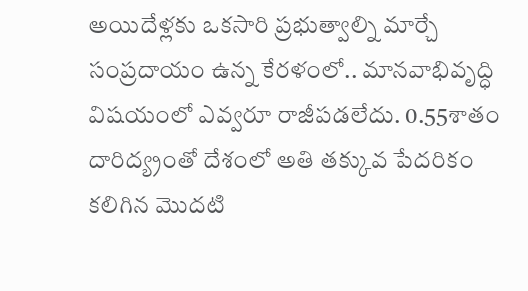అయిదేళ్లకు ఒకసారి ప్రభుత్వాల్ని మార్చే సంప్రదాయం ఉన్న కేరళంలో.. మానవాభివృద్ధి విషయంలో ఎవ్వరూ రాజీపడలేదు. 0.55శాతం దారిద్య్రంతో దేశంలో అతి తక్కువ పేదరికం కలిగిన మొదటి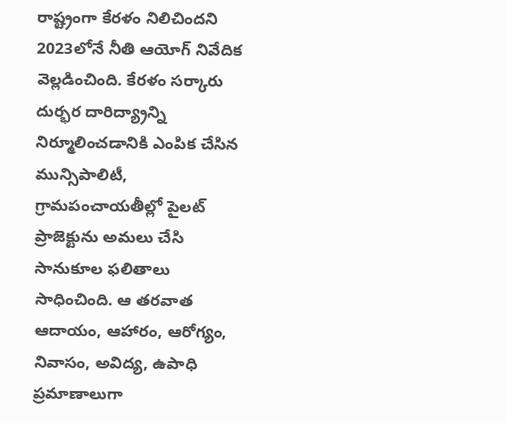రాష్ట్రంగా కేరళం నిలిచిందని 2023లోనే నీతి ఆయోగ్‌ నివేదిక వెల్లడించింది. కేరళం సర్కారు దుర్భర దారిద్య్రాన్ని నిర్మూలించడానికి ఎంపిక చేసిన మున్సిపాలిటీ, గ్రామపంచాయతీల్లో పైలట్‌ ప్రాజెక్టును అమలు చేసి సానుకూల ఫలితాలు సాధించింది. ఆ తరవాత ఆదాయం, ఆహారం, ఆరోగ్యం, నివాసం, అవిద్య, ఉపాధి ప్రమాణాలుగా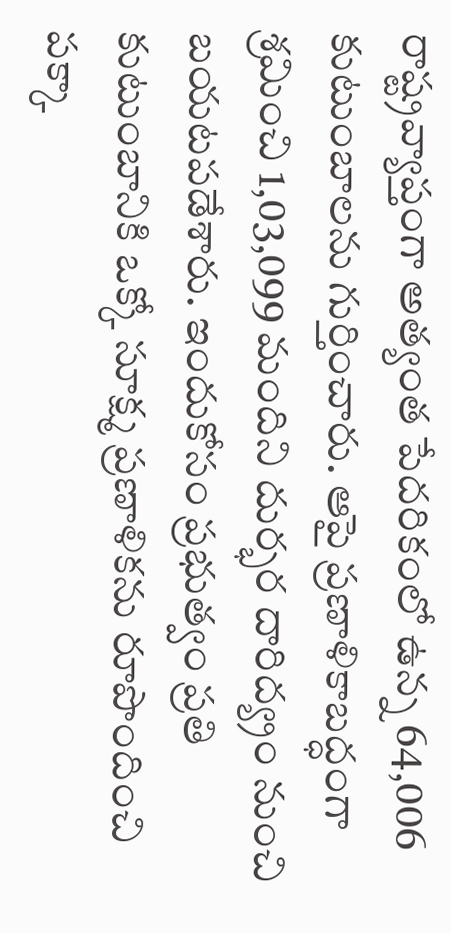రాష్ట్రవ్యాప్తంగా అత్యంత పేదరికంలో ఉన్న 64,006 కుటుంబాలను గుర్తించారు. ఆపై ప్రణాళికాబద్ధంగా శ్రమించి 1,03,099 మందిని దుర్భర దారిద్య్రం నుంచి బయటపడేశారు. ఇందుకోసం ప్రభుత్వం ప్రతి కుటుంబానికి ఒక్కో సూక్ష్మ ప్రణాళికను రూపొందించి పక్కా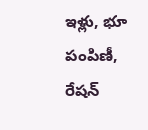ఇళ్లు, భూ పంపిణీ, రేషన్‌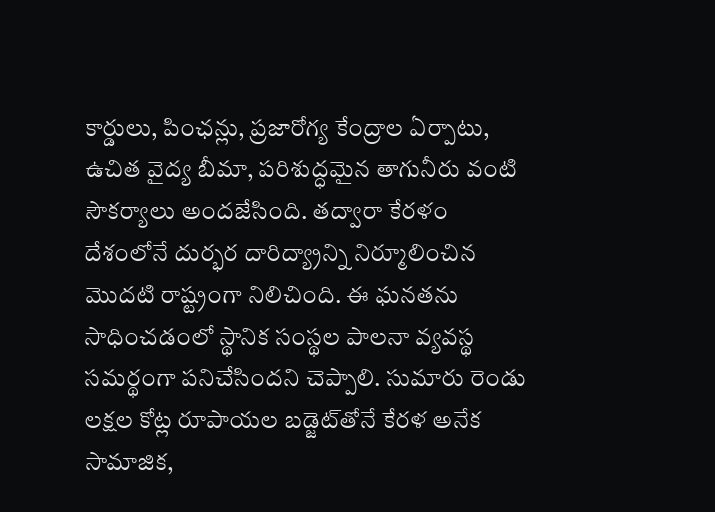కార్డులు, పింఛన్లు, ప్రజారోగ్య కేంద్రాల ఏర్పాటు, ఉచిత వైద్య బీమా, పరిశుద్ధమైన తాగునీరు వంటి సౌకర్యాలు అందజేసింది. తద్వారా కేరళం దేశంలోనే దుర్భర దారిద్య్రాన్ని నిర్మూలించిన మొదటి రాష్ట్రంగా నిలిచింది. ఈ ఘనతను సాధించడంలో స్థానిక సంస్థల పాలనా వ్యవస్థ సమర్థంగా పనిచేసిందని చెప్పాలి. సుమారు రెండు లక్షల కోట్ల రూపాయల బడ్జెట్‌తోనే కేరళ అనేక సామాజిక,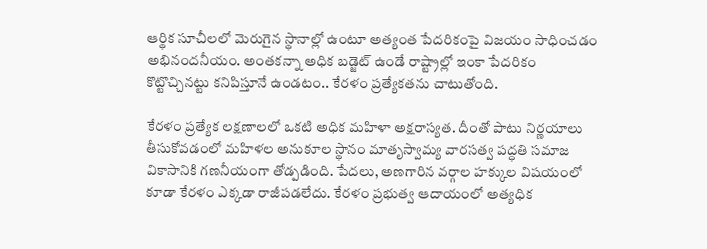ఆర్థిక సూచీలలో మెరుగైన స్థానాల్లో ఉంటూ అత్యంత పేదరికంపై విజయం సాధించడం అభినందనీయం. అంతకన్నా అధిక బడ్జెట్‌ ఉండే రాష్ట్రాల్లో ఇంకా పేదరికం కొట్టొచ్చినట్టు కనిపిస్తూనే ఉండటం.. కేరళం ప్రత్యేకతను చాటుతోంది.

కేరళం ప్రత్యేక లక్షణాలలో ఒకటి అధిక మహిళా అక్షరాస్యత. దీంతో పాటు నిర్ణయాలు తీసుకోవడంలో మహిళల అనుకూల స్థానం మాతృస్వామ్య వారసత్వ పద్ధతి సమాజ వికాసానికి గణనీయంగా తోడ్పడింది. పేదలు, అణగారిన వర్గాల హక్కుల విషయంలో కూడా కేరళం ఎక్కడా రాజీపడలేదు. కేరళం ప్రభుత్వ ఆదాయంలో అత్యధిక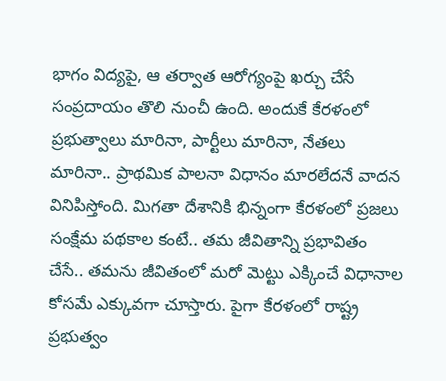భాగం విద్యపై, ఆ తర్వాత ఆరోగ్యంపై ఖర్చు చేసే సంప్రదాయం తొలి నుంచీ ఉంది. అందుకే కేరళంలో ప్రభుత్వాలు మారినా, పార్టీలు మారినా, నేతలు మారినా.. ప్రాథమిక పాలనా విధానం మారలేదనే వాదన వినిపిస్తోంది. మిగతా దేశానికి భిన్నంగా కేరళంలో ప్రజలు సంక్షేమ పథకాల కంటే.. తమ జీవితాన్ని ప్రభావితం చేసే.. తమను జీవితంలో మరో మెట్టు ఎక్కించే విధానాల కోసమే ఎక్కువగా చూస్తారు. పైగా కేరళంలో రాష్ట్ర ప్రభుత్వం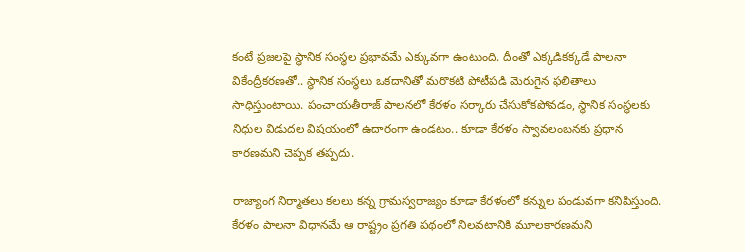కంటే ప్రజలపై స్థానిక సంస్థల ప్రభావమే ఎక్కువగా ఉంటుంది. దీంతో ఎక్కడికక్కడే పాలనా వికేంద్రీకరణతో.. స్థానిక సంస్థలు ఒకదానితో మరొకటి పోటీపడి మెరుగైన ఫలితాలు సాధిస్తుంటాయి. పంచాయతీరాజ్ పాలనలో కేరళం సర్కారు చేసుకోకపోవడం, స్థానిక సంస్థలకు నిధుల విడుదల విషయంలో ఉదారంగా ఉండటం.. కూడా కేరళం స్వావలంబనకు ప్రధాన కారణమని చెప్పక తప్పదు.

రాజ్యాంగ నిర్మాతలు కలలు కన్న గ్రామస్వరాజ్యం కూడా కేరళంలో కన్నుల పండువగా కనిపిస్తుంది. కేరళం పాలనా విధానమే ఆ రాష్ట్రం ప్రగతి పథంలో నిలవటానికి మూలకారణమని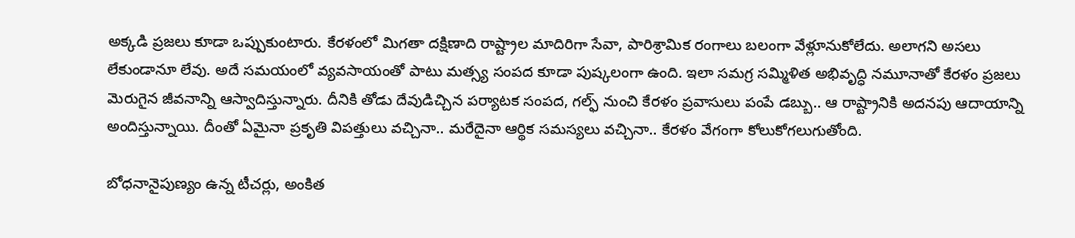అక్కడి ప్రజలు కూడా ఒప్పుకుంటారు. కేరళంలో మిగతా దక్షిణాది రాష్ట్రాల మాదిరిగా సేవా, పారిశ్రామిక రంగాలు బలంగా వేళ్లూనుకోలేదు. అలాగని అసలు లేకుండానూ లేవు. అదే సమయంలో వ్యవసాయంతో పాటు మత్స్య సంపద కూడా పుష్కలంగా ఉంది. ఇలా సమగ్ర సమ్మిళిత అభివృద్ధి నమూనాతో కేరళం ప్రజలు మెరుగైన జీవనాన్ని ఆస్వాదిస్తున్నారు. దీనికి తోడు దేవుడిచ్చిన పర్యాటక సంపద, గల్ఫ్ నుంచి కేరళం ప్రవాసులు పంపే డబ్బు.. ఆ రాష్ట్రానికి అదనపు ఆదాయాన్ని అందిస్తున్నాయి. దీంతో ఏమైనా ప్రకృతి విపత్తులు వచ్చినా.. మరేదైనా ఆర్థిక సమస్యలు వచ్చినా.. కేరళం వేగంగా కోలుకోగలుగుతోంది.

బోధనానైపుణ్యం ఉన్న టీచర్లు, అంకిత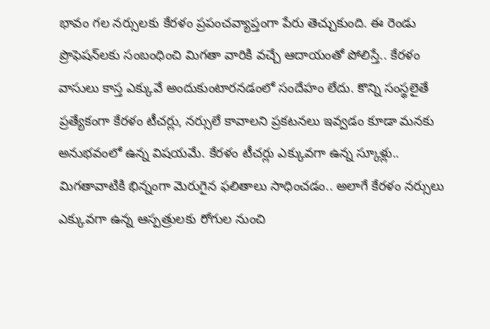భావం గల నర్సులకు కేరళం ప్రపంచవ్యాప్తంగా పేరు తెచ్చుకుంది. ఈ రెండు ప్రొఫెషన్‌లకు సంబంధించి మిగతా వారికి వచ్చే ఆదాయంతో పోలిస్తే.. కేరళం వాసులు కాస్త ఎక్కువే అందుకుంటారనడంలో సందేహం లేదు. కొన్ని సంస్థలైతే ప్రత్యేకంగా కేరళం టీచర్లు, నర్సులే కావాలని ప్రకటనలు ఇవ్వడం కూడా మనకు అనుభవంలో ఉన్న విషయమే. కేరళం టీచర్లు ఎక్కువగా ఉన్న స్కూళ్లు.. మిగతావాటికి భిన్నంగా మెరుగైన ఫలితాలు సాధించడం.. అలాగే కేరళం నర్సులు ఎక్కువగా ఉన్న ఆస్పత్రులకు రోగుల నుంచి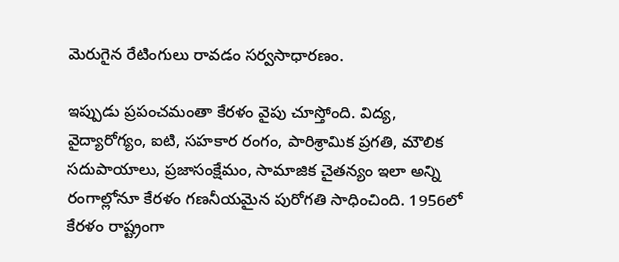మెరుగైన రేటింగులు రావడం సర్వసాధారణం.

ఇప్పుడు ప్రపంచమంతా కేరళం వైపు చూస్తోంది. విద్య, వైద్యారోగ్యం, ఐటి, సహకార రంగం, పారిశ్రామిక ప్రగతి, మౌలిక సదుపాయాలు, ప్రజాసంక్షేమం, సామాజిక చైతన్యం ఇలా అన్ని రంగాల్లోనూ కేరళం గణనీయమైన పురోగతి సాధించింది. 1956లో కేరళం రాష్ట్రంగా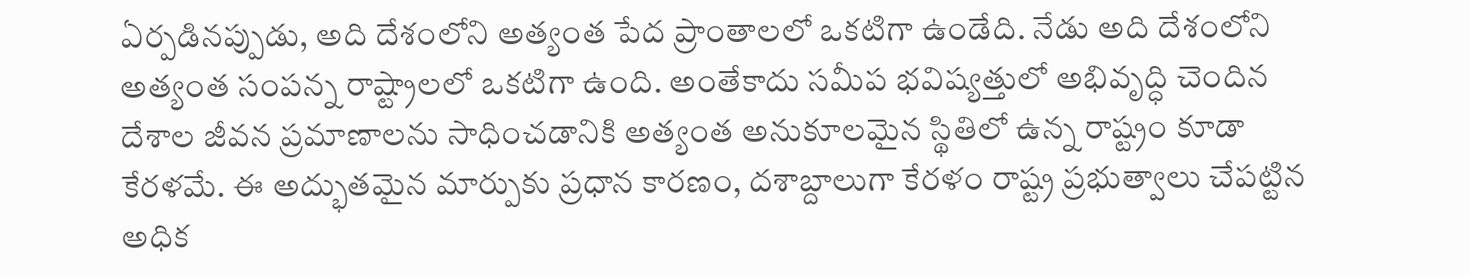ఏర్పడినప్పుడు, అది దేశంలోని అత్యంత పేద ప్రాంతాలలో ఒకటిగా ఉండేది. నేడు అది దేశంలోని అత్యంత సంపన్న రాష్ట్రాలలో ఒకటిగా ఉంది. అంతేకాదు సమీప భవిష్యత్తులో అభివృద్ధి చెందిన దేశాల జీవన ప్రమాణాలను సాధించడానికి అత్యంత అనుకూలమైన స్థితిలో ఉన్న రాష్ట్రం కూడా కేరళమే. ఈ అద్భుతమైన మార్పుకు ప్రధాన కారణం, దశాబ్దాలుగా కేరళం రాష్ట్ర ప్రభుత్వాలు చేపట్టిన అధిక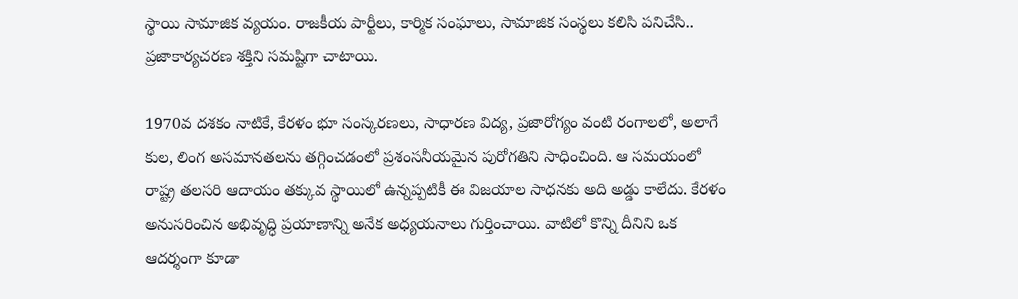స్థాయి సామాజిక వ్యయం. రాజకీయ పార్టీలు, కార్మిక సంఘాలు, సామాజిక సంస్థలు కలిసి పనిచేసి.. ప్రజాకార్యచరణ శక్తిని సమష్టిగా చాటాయి.

1970వ దశకం నాటికే, కేరళం భూ సంస్కరణలు, సాధారణ విద్య, ప్రజారోగ్యం వంటి రంగాలలో, అలాగే కుల, లింగ అసమానతలను తగ్గించడంలో ప్రశంసనీయమైన పురోగతిని సాధించింది. ఆ సమయంలో రాష్ట్ర తలసరి ఆదాయం తక్కువ స్థాయిలో ఉన్నప్పటికీ ఈ విజయాల సాధనకు అది అడ్డు కాలేదు. కేరళం అనుసరించిన అభివృద్ధి ప్రయాణాన్ని అనేక అధ్యయనాలు గుర్తించాయి. వాటిలో కొన్ని దీనిని ఒక ఆదర్శంగా కూడా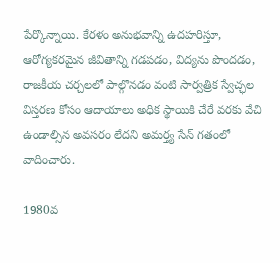పేర్కొన్నాయి. కేరళం అనుభవాన్ని ఉదహరిస్తూ, ఆరోగ్యకరమైన జీవితాన్ని గడపడం, విద్యను పొందడం, రాజకీయ చర్చలలో పాల్గొనడం వంటి సార్వత్రిక స్వేచ్ఛల విస్తరణ కోసం ఆదాయాలు అధిక స్థాయికి చేరే వరకు వేచి ఉండాల్సిన అవసరం లేదని అమర్త్య సేన్ గతంలో వాదించారు.

1980వ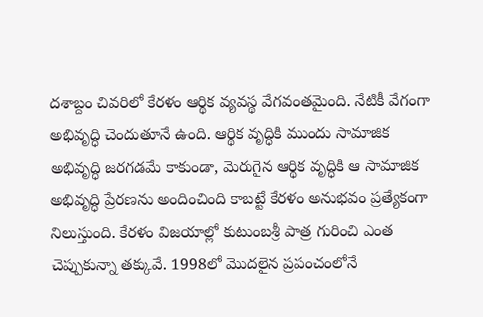దశాబ్దం చివరిలో కేరళం ఆర్థిక వ్యవస్థ వేగవంతమైంది. నేటికీ వేగంగా అభివృద్ధి చెందుతూనే ఉంది. ఆర్థిక వృద్ధికి ముందు సామాజిక అభివృద్ధి జరగడమే కాకుండా, మెరుగైన ఆర్థిక వృద్ధికి ఆ సామాజిక అభివృద్ధి ప్రేరణను అందించింది కాబట్టే కేరళం అనుభవం ప్రత్యేకంగా నిలుస్తుంది. కేరళం విజయాల్లో కుటుంబశ్రీ పాత్ర గురించి ఎంత చెప్పుకున్నా తక్కువే. 1998లో మొదలైన ప్రపంచంలోనే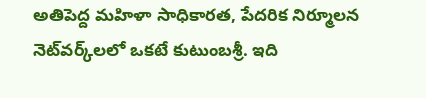అతిపెద్ద మహిళా సాధికారత, పేదరిక నిర్మూలన నెట్‌వర్క్‌లలో ఒకటే కుటుంబశ్రీ. ఇది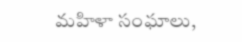మహిళా సంఘాలు,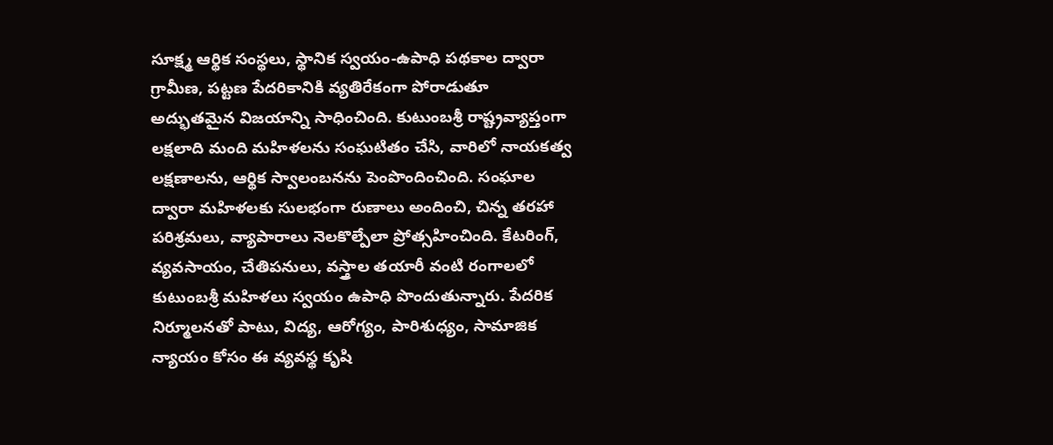సూక్ష్మ ఆర్థిక సంస్థలు, స్థానిక స్వయం-ఉపాధి పథకాల ద్వారా గ్రామీణ, పట్టణ పేదరికానికి వ్యతిరేకంగా పోరాడుతూ అద్భుతమైన విజయాన్ని సాధించింది. కుటుంబశ్రీ రాష్ట్రవ్యాప్తంగా లక్షలాది మంది మహిళలను సంఘటితం చేసి, వారిలో నాయకత్వ లక్షణాలను, ఆర్థిక స్వాలంబనను పెంపొందించింది. సంఘాల ద్వారా మహిళలకు సులభంగా రుణాలు అందించి, చిన్న తరహా పరిశ్రమలు, వ్యాపారాలు నెలకొల్పేలా ప్రోత్సహించింది. కేటరింగ్, వ్యవసాయం, చేతిపనులు, వస్త్రాల తయారీ వంటి రంగాలలో కుటుంబశ్రీ మహిళలు స్వయం ఉపాధి పొందుతున్నారు. పేదరిక నిర్మూలనతో పాటు, విద్య, ఆరోగ్యం, పారిశుధ్యం, సామాజిక న్యాయం కోసం ఈ వ్యవస్థ కృషి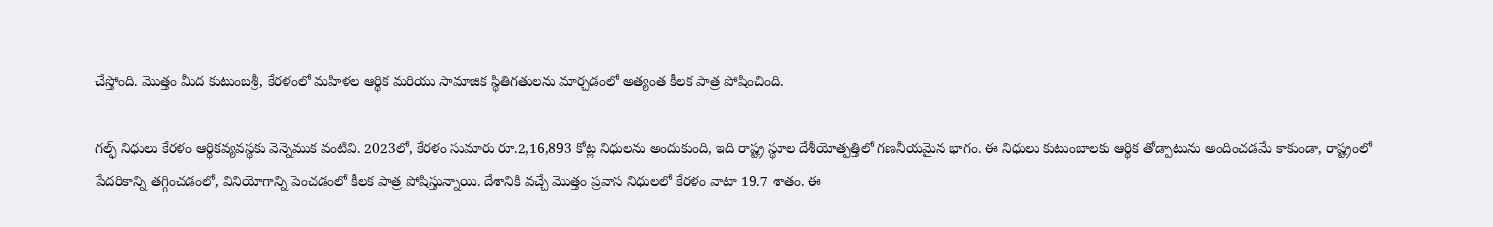చేస్తోంది. మొత్తం మీద కుటుంబశ్రీ, కేరళంలో మహిళల ఆర్థిక మరియు సామాజిక స్థితిగతులను మార్చడంలో అత్యంత కీలక పాత్ర పోషించింది.

గల్ఫ్ నిధులు కేరళం ఆర్థికవ్యవస్థకు వెన్నెముక వంటివి. 2023లో, కేరళం సుమారు రూ.2,16,893 కోట్ల నిధులను అందుకుంది, ఇది రాష్ట్ర స్థూల దేశీయోత్పత్తిలో గణనీయమైన భాగం. ఈ నిధులు కుటుంబాలకు ఆర్థిక తోడ్పాటును అందించడమే కాకుండా, రాష్ట్రంలో పేదరికాన్ని తగ్గించడంలో, వినియోగాన్ని పెంచడంలో కీలక పాత్ర పోషిస్తున్నాయి. దేశానికి వచ్చే మొత్తం ప్రవాస నిధులలో కేరళం వాటా 19.7 శాతం. ఈ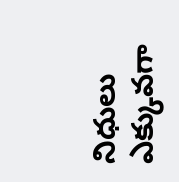నిధులు ఎక్కువగా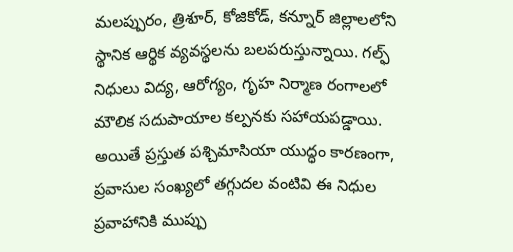మలప్పురం, త్రిశూర్, కోజికోడ్, కన్నూర్ జిల్లాలలోని స్థానిక ఆర్థిక వ్యవస్థలను బలపరుస్తున్నాయి. గల్ఫ్ నిధులు విద్య, ఆరోగ్యం, గృహ నిర్మాణ రంగాలలో మౌలిక సదుపాయాల కల్పనకు సహాయపడ్డాయి. అయితే ప్రస్తుత పశ్చిమాసియా యుద్ధం కారణంగా, ప్రవాసుల సంఖ్యలో తగ్గుదల వంటివి ఈ నిధుల ప్రవాహానికి ముప్పు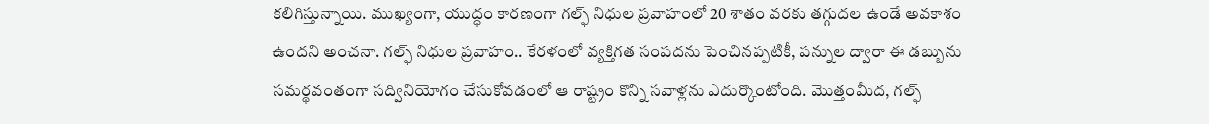కలిగిస్తున్నాయి. ముఖ్యంగా, యుద్ధం కారణంగా గల్ఫ్ నిధుల ప్రవాహంలో 20 శాతం వరకు తగ్గుదల ఉండే అవకాశం ఉందని అంచనా. గల్ఫ్ నిధుల ప్రవాహం.. కేరళంలో వ్యక్తిగత సంపదను పెంచినప్పటికీ, పన్నుల ద్వారా ఈ డబ్బును సమర్థవంతంగా సద్వినియోగం చేసుకోవడంలో ఆ రాష్ట్రం కొన్ని సవాళ్లను ఎదుర్కొంటోంది. మొత్తంమీద, గల్ఫ్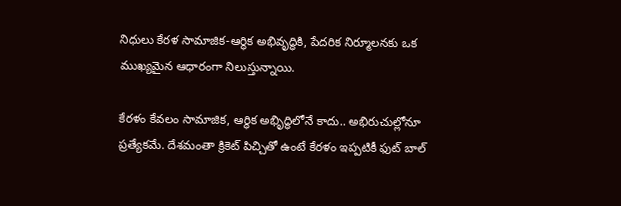నిధులు కేరళ సామాజిక-ఆర్థిక అభివృద్ధికి, పేదరిక నిర్మూలనకు ఒక ముఖ్యమైన ఆధారంగా నిలుస్తున్నాయి.

కేరళం కేవలం సామాజిక, ఆర్థిక అభిృద్ధిలోనే కాదు.. అభిరుచుల్లోనూ ప్రత్యేకమే. దేశమంతా క్రికెట్ పిచ్చితో ఉంటే కేరళం ఇప్పటికీ ఫుట్ బాల్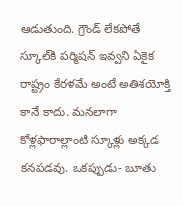ఆడుతుంది. గ్రౌండ్ లేకపోతే స్కూల్‌కి పర్మిషన్ ఇవ్వని ఏకైక రాష్ట్రం కేరళమే అంటే అతిశయోక్తి కానే కాదు. మనలాగా కోళ్లఫారాల్లాంటి స్కూళ్లు అక్కడ కనపడవు. ఒకప్పుడు- బూతు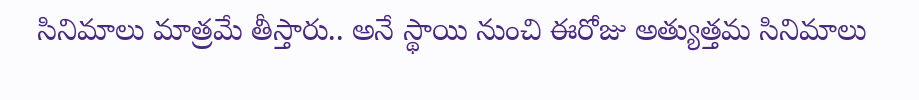సినిమాలు మాత్రమే తీస్తారు.. అనే స్థాయి నుంచి ఈరోజు అత్యుత్తమ సినిమాలు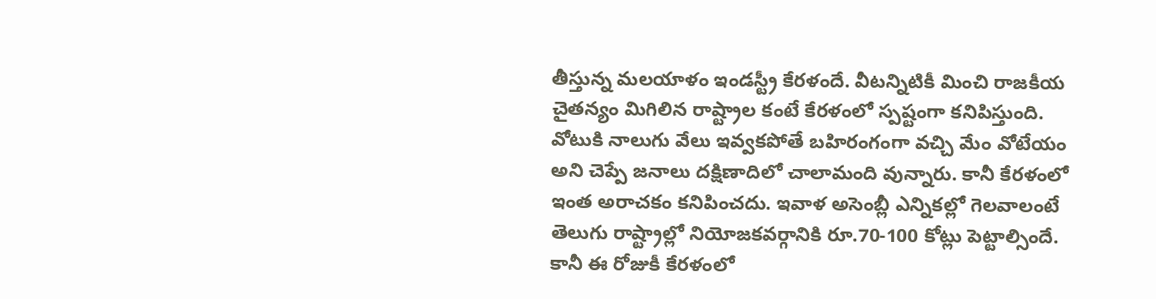తీస్తున్న మలయాళం ఇండస్ట్రీ కేరళందే. వీటన్నిటికీ మించి రాజకీయ చైతన్యం మిగిలిన రాష్ట్రాల కంటే కేరళంలో స్పష్టంగా కనిపిస్తుంది. వోటుకి నాలుగు వేలు ఇవ్వకపోతే బహిరంగంగా వచ్చి మేం వోటేయం అని చెప్పే జనాలు దక్షిణాదిలో చాలామంది వున్నారు. కానీ కేరళంలో ఇంత అరాచకం కనిపించదు. ఇవాళ అసెంబ్లీ ఎన్నికల్లో గెలవాలంటే తెలుగు రాష్ట్రాల్లో నియోజకవర్గానికి రూ.70-100 కోట్లు పెట్టాల్సిందే. కానీ ఈ రోజుకీ కేరళంలో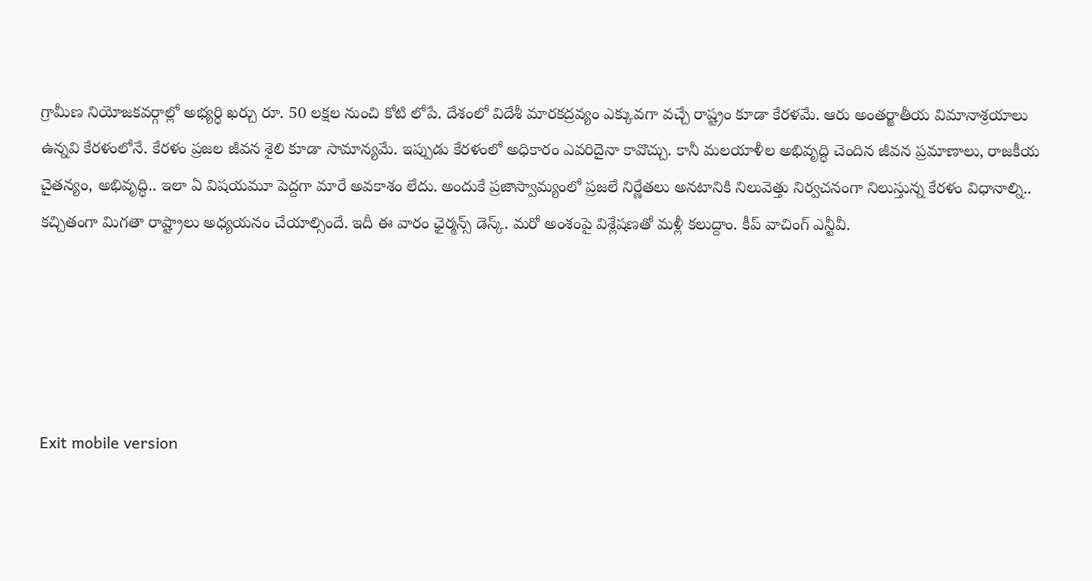గ్రామీణ నియోజకవర్గాల్లో అభ్యర్ధి ఖర్చు రూ. 50 లక్షల నుంచి కోటి లోపే. దేశంలో విదేశీ మారకద్రవ్యం ఎక్కువగా వచ్చే రాష్ట్రం కూడా కేరళమే. ఆరు అంతర్జాతీయ విమానాశ్రయాలు ఉన్నవి కేరళంలోనే. కేరళం ప్రజల జీవన శైలి కూడా సామాన్యమే. ఇప్పుడు కేరళంలో అధికారం ఎవరిదైనా కావొచ్చు. కానీ మలయాళీల అభివృద్ధి చెందిన జీవన ప్రమాణాలు, రాజకీయ చైతన్యం, అభివృద్ధి.. ఇలా ఏ విషయమూ పెద్దగా మారే అవకాశం లేదు. అందుకే ప్రజాస్వామ్యంలో ప్రజలే నిర్ణేతలు అనటానికి నిలువెత్తు నిర్వచనంగా నిలుస్తున్న కేరళం విధానాల్ని.. కచ్చితంగా మిగతా రాష్ట్రాలు అధ్యయనం చేయాల్సిందే. ఇదీ ఈ వారం ఛైర్మన్స్ డెస్క్. మరో అంశంపై విశ్లేషణతో మళ్లీ కలుద్దాం. కీప్ వాచింగ్ ఎన్టీవీ.





Exit mobile version